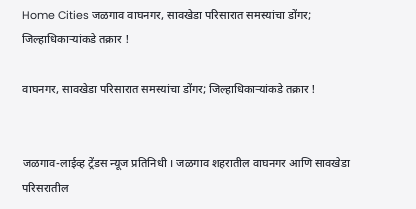Home Cities जळगाव वाघनगर, सावखेडा परिसारात समस्यांचा डोंगर; जिल्हाधिकाऱ्यांकडे तक्रार !

वाघनगर, सावखेडा परिसारात समस्यांचा डोंगर; जिल्हाधिकाऱ्यांकडे तक्रार !


जळगाव-लाईव्ह ट्रेंडस न्यूज प्रतिनिधी । जळगाव शहरातील वाघनगर आणि सावखेडा परिसरातील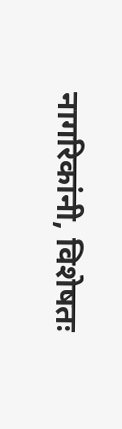नागरिकांनी, विशेषतः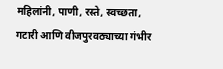महिलांनी, पाणी, रस्ते, स्वच्छता, गटारी आणि वीजपुरवठ्याच्या गंभीर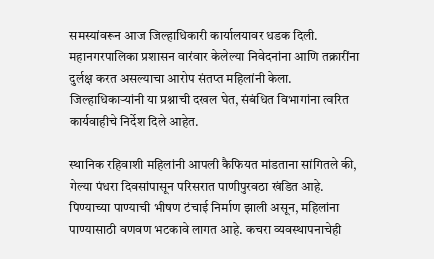समस्यांवरून आज जिल्हाधिकारी कार्यालयावर धडक दिली. महानगरपालिका प्रशासन वारंवार केलेल्या निवेदनांना आणि तक्रारींना दुर्लक्ष करत असल्याचा आरोप संतप्त महिलांनी केला. जिल्हाधिकाऱ्यांनी या प्रश्नाची दखल घेत, संबंधित विभागांना त्वरित कार्यवाहीचे निर्देश दिले आहेत.

स्थानिक रहिवाशी महिलांनी आपली कैफियत मांडताना सांगितले की, गेल्या पंधरा दिवसांपासून परिसरात पाणीपुरवठा खंडित आहे. पिण्याच्या पाण्याची भीषण टंचाई निर्माण झाली असून, महिलांना पाण्यासाठी वणवण भटकावे लागत आहे. कचरा व्यवस्थापनाचेही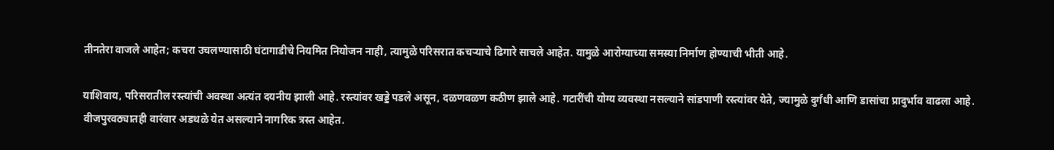तीनतेरा वाजले आहेत; कचरा उचलण्यासाठी घंटागाडीचे नियमित नियोजन नाही, त्यामुळे परिसरात कचऱ्याचे ढिगारे साचले आहेत. यामुळे आरोग्याच्या समस्या निर्माण होण्याची भीती आहे.

याशिवाय, परिसरातील रस्त्यांची अवस्था अत्यंत दयनीय झाली आहे. रस्त्यांवर खड्डे पडले असून, दळणवळण कठीण झाले आहे. गटारींची योग्य व्यवस्था नसल्याने सांडपाणी रस्त्यांवर येते, ज्यामुळे दुर्गंधी आणि डासांचा प्रादुर्भाव वाढला आहे. वीजपुरवठ्यातही वारंवार अडथळे येत असल्याने नागरिक त्रस्त आहेत.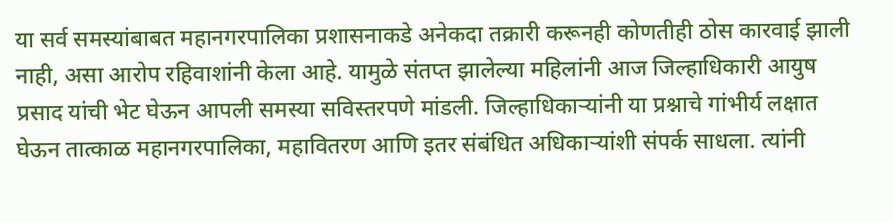या सर्व समस्यांबाबत महानगरपालिका प्रशासनाकडे अनेकदा तक्रारी करूनही कोणतीही ठोस कारवाई झाली नाही, असा आरोप रहिवाशांनी केला आहे. यामुळे संतप्त झालेल्या महिलांनी आज जिल्हाधिकारी आयुष प्रसाद यांची भेट घेऊन आपली समस्या सविस्तरपणे मांडली. जिल्हाधिकाऱ्यांनी या प्रश्नाचे गांभीर्य लक्षात घेऊन तात्काळ महानगरपालिका, महावितरण आणि इतर संबंधित अधिकाऱ्यांशी संपर्क साधला. त्यांनी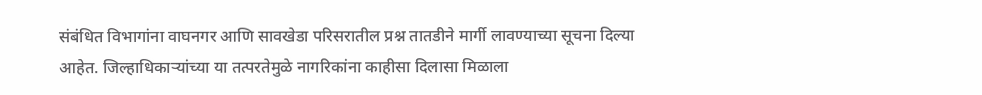संबंधित विभागांना वाघनगर आणि सावखेडा परिसरातील प्रश्न तातडीने मार्गी लावण्याच्या सूचना दिल्या आहेत. जिल्हाधिकाऱ्यांच्या या तत्परतेमुळे नागरिकांना काहीसा दिलासा मिळाला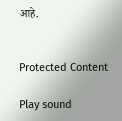आहे.


Protected Content

Play sound